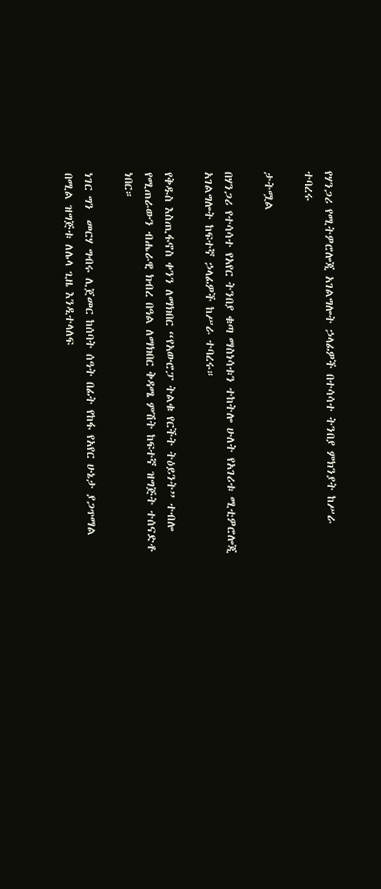የሃንጋሪ የሚትዎሮሎጂ አገልግሎት ኃላፊዎች በተሳሳተ ትንበያ ምክንያት ከሥራ ተባረሩ

ታትሟል

በሃንጋሪ የተሳሳተ የአየር ትንበያ ቁጣ ማስነሳቱን ተከትሎ ሁለት የአገሪቱ ሚቲዎሮሎጂ አገልግሎት ከፍተኛ ኃላፊዎች ከሥራ ተባረሩ።

የቅዱስ እስጢፋኖስ ቀንን ለማክበር “የአውሮፓ ትልቁ የርችት ትዕይንት” ተብሎ የሚጠራውን ብሔራዊ ክብረ በዓል ለማክበር ቅዳሜ ምሽት ከፍተኛ ዝግጅት ተሰናድቶ ነበር።

ነገር ግን  መርሃ ግብሩ ሊጀመር ከሰባት ሰዓት በፊት የከፋ የአየር ሁኔታ ያጋጥማል በሚል ዝግጅቱ ለሌላ ጊዜ እንዲተላለፍ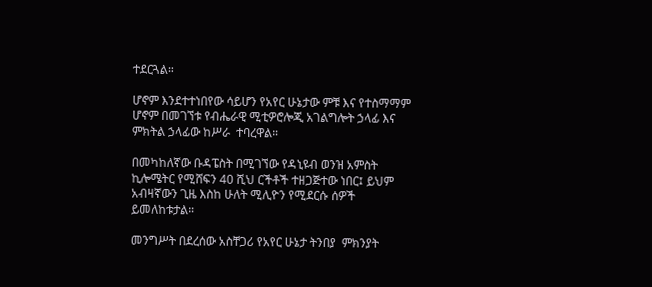ተደርጓል።

ሆኖም እንደተተነበየው ሳይሆን የአየር ሁኔታው ምቹ እና የተስማማም ሆኖም በመገኘቱ የብሔራዊ ሚቲዎሮሎጂ አገልግሎት ኃላፊ እና ምክትል ኃላፊው ከሥራ  ተባረዋል።

በመካከለኛው ቡዳፔስት በሚገኘው የዳኒዩብ ወንዝ አምስት ኪሎሜትር የሚሸፍን 40 ሺህ ርችቶች ተዘጋጅተው ነበር፤ ይህም አብዛኛውን ጊዜ እስከ ሁለት ሚሊዮን የሚደርሱ ሰዎች ይመለከቱታል።

መንግሥት በደረሰው አስቸጋሪ የአየር ሁኔታ ትንበያ  ምክንያት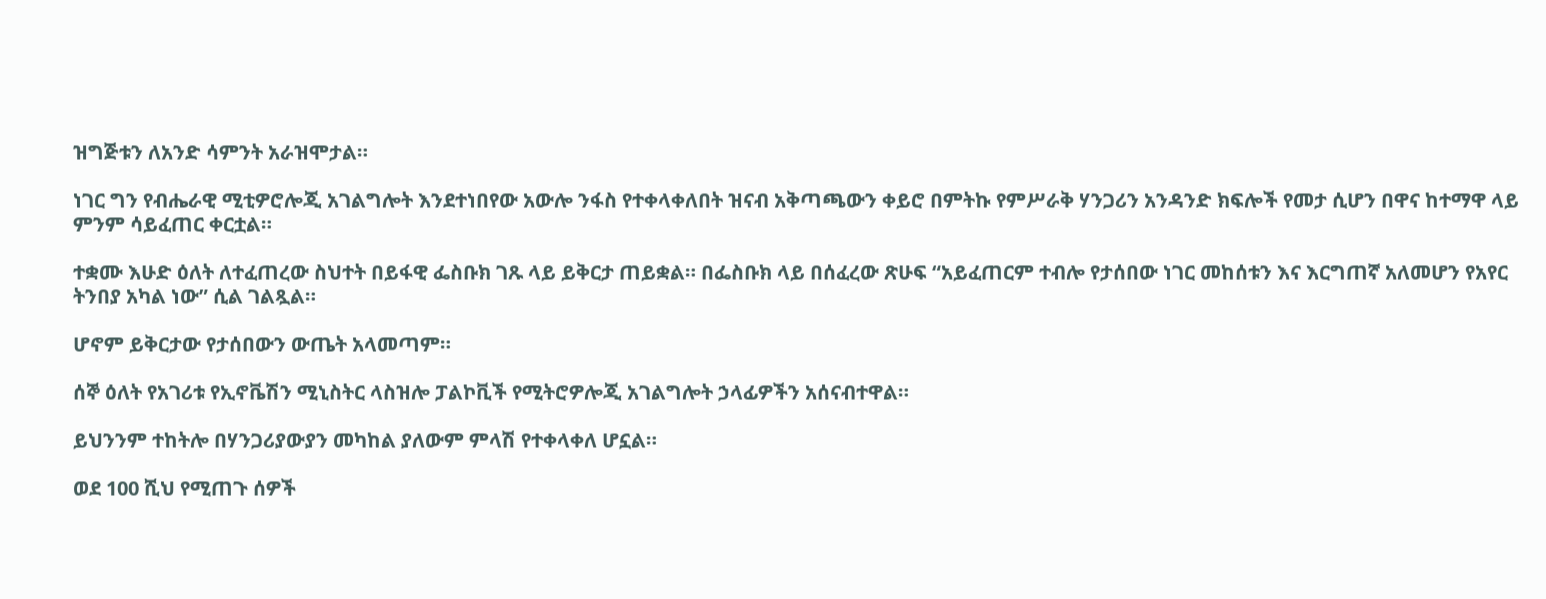ዝግጅቱን ለአንድ ሳምንት አራዝሞታል።

ነገር ግን የብሔራዊ ሚቲዎሮሎጂ አገልግሎት እንደተነበየው አውሎ ንፋስ የተቀላቀለበት ዝናብ አቅጣጫውን ቀይሮ በምትኩ የምሥራቅ ሃንጋሪን አንዳንድ ክፍሎች የመታ ሲሆን በዋና ከተማዋ ላይ ምንም ሳይፈጠር ቀርቷል።

ተቋሙ እሁድ ዕለት ለተፈጠረው ስህተት በይፋዊ ፌስቡክ ገጹ ላይ ይቅርታ ጠይቋል። በፌስቡክ ላይ በሰፈረው ጽሁፍ “አይፈጠርም ተብሎ የታሰበው ነገር መከሰቱን እና እርግጠኛ አለመሆን የአየር ትንበያ አካል ነው” ሲል ገልጿል።

ሆኖም ይቅርታው የታሰበውን ውጤት አላመጣም።

ሰኞ ዕለት የአገሪቱ የኢኖቬሽን ሚኒስትር ላስዝሎ ፓልኮቪች የሚትሮዎሎጂ አገልግሎት ኃላፊዎችን አሰናብተዋል።

ይህንንም ተከትሎ በሃንጋሪያውያን መካከል ያለውም ምላሽ የተቀላቀለ ሆኗል።

ወደ 100 ሺህ የሚጠጉ ሰዎች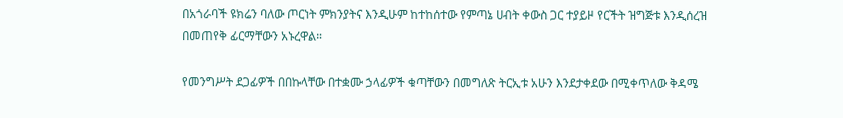በአጎራባች ዩክሬን ባለው ጦርነት ምክንያትና እንዲሁም ከተከሰተው የምጣኔ ሀብት ቀውስ ጋር ተያይዞ የርችት ዝግጅቱ እንዲሰረዝ በመጠየቅ ፊርማቸውን አኑረዋል።

የመንግሥት ደጋፊዎች በበኩላቸው በተቋሙ ኃላፊዎች ቁጣቸውን በመግለጽ ትርኢቱ አሁን እንደታቀደው በሚቀጥለው ቅዳሜ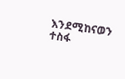እንደሚከናወን ተስፋ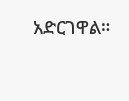አድርገዋል።